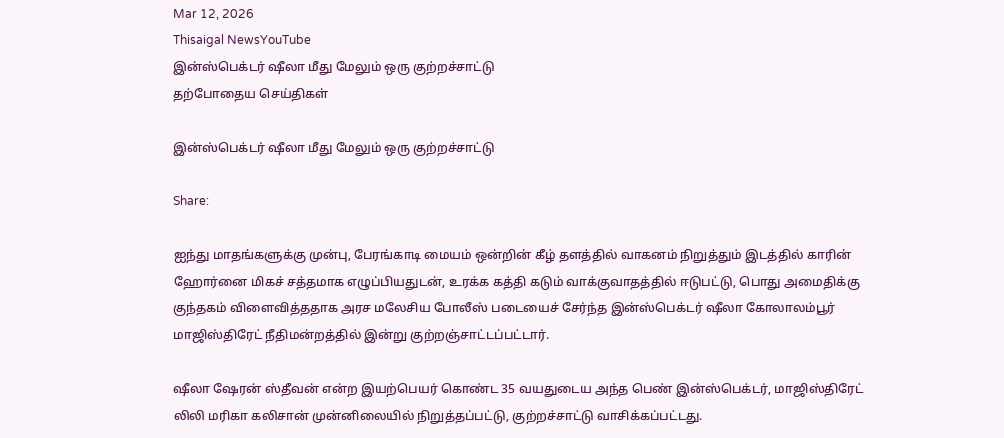Mar 12, 2026
Thisaigal NewsYouTube
இன்ஸ்பெக்டர் ஷீலா மீது மேலும் ஒரு குற்றச்சாட்டு
தற்போதைய செய்திகள்

இன்ஸ்பெக்டர் ஷீலா மீது மேலும் ஒரு குற்றச்சாட்டு

Share:

ஐந்து மாதங்களுக்கு முன்பு, பேரங்காடி மையம் ஒன்றின் கீழ் தளத்தில் வாகனம் நிறுத்தும் இடத்தில் காரின் ஹோர்னை மிகச் சத்தமாக எழுப்பியதுடன், உரக்க கத்தி கடும் வாக்குவாதத்தில் ஈடுபட்டு, பொது அமைதிக்கு குந்தகம் விளைவித்ததாக அரச மலேசிய போலீஸ் படையைச் சேர்ந்த இன்ஸ்பெக்டர் ஷீலா கோலாலம்பூர் மாஜிஸ்திரேட் நீதிமன்றத்தில் இன்று குற்றஞ்சாட்டப்பட்டார்.

ஷீலா ஷேரன் ஸ்தீவன் என்ற இயற்பெயர் கொண்ட 35 வயதுடைய அந்த பெண் இன்ஸ்பெக்டர், மாஜிஸ்திரேட் லிலி மரிகா கலிசான் முன்னிலையில் நிறுத்தப்பட்டு, குற்றச்சாட்டு வாசிக்கப்பட்டது.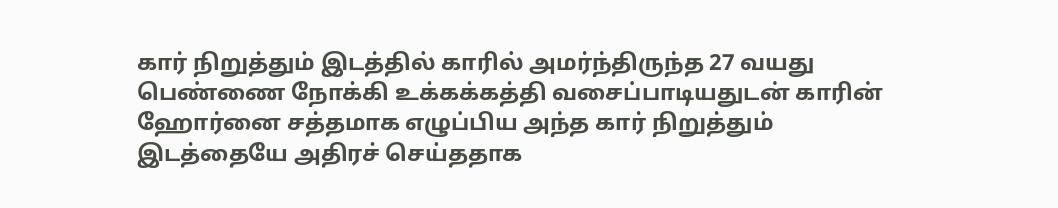கார் நிறுத்தும் இடத்தில் காரில் அமர்ந்திருந்த 27 வயது பெண்ணை நோக்கி உக்கக்கத்தி வசைப்பாடியதுடன் காரின் ஹோர்னை சத்தமாக எழுப்பிய அந்த கார் நிறுத்தும் இடத்தையே அதிரச் செய்ததாக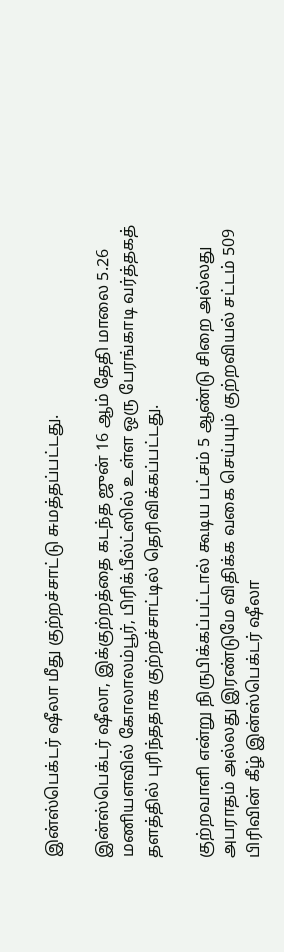இன்ஸ்பெக்டர் ஷீலா மீது குற்றச்சாட்டு சுமத்தப்பட்டது.

இன்ஸ்பெக்டர் ஷீலா, இக்குற்றத்தை கடந்த ஜுன் 16 ஆம் தேதி மாலை 5.26 மணியளவில் கோலாலம்பூர், பிரிக்பீல்ட்ஸில் உள்ள ஒரு பேரங்காடி வர்த்தகத் தளத்தில் புரிந்ததாக குற்றச்சாட்டில் தெரிவிக்கப்பட்டது.

குற்றவாளி என்று நிருபிக்கப்பட்டால் கூடிய பட்சம் 5 ஆண்டு சிறை அல்லது அபராதம் அல்லது இரண்டுமே விதிக்க வகை செய்யும் குற்றவியல் சட்டம் 509 பிரிவின் கீழ் இன்ஸ்பெக்டர் ஷீலா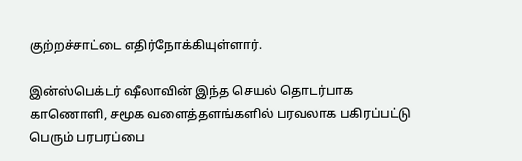குற்றச்சாட்டை எதிர்நோக்கியுள்ளார்.

இன்ஸ்பெக்டர் ஷீலாவின் இந்த செயல் தொடர்பாக காணொளி, சமூக வளைத்தளங்களில் பரவலாக பகிரப்பட்டு பெரும் பரபரப்பை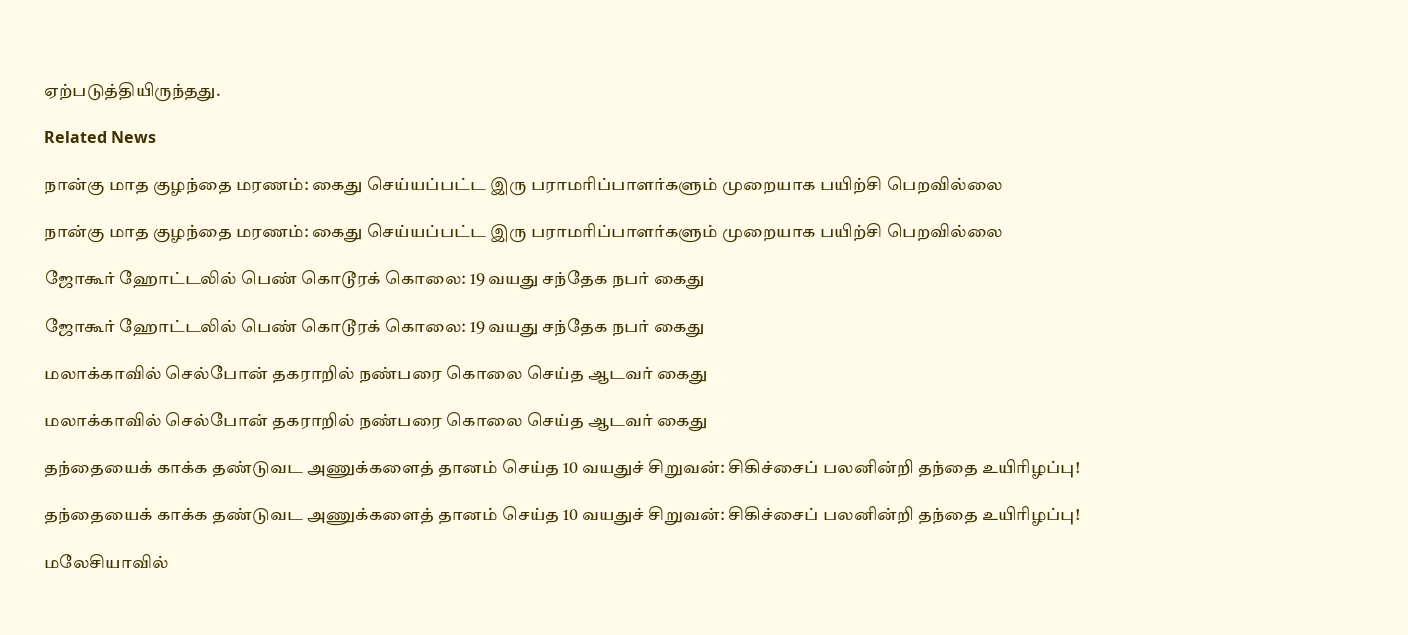ஏற்படுத்தியிருந்தது.

Related News

நான்கு மாத குழந்தை மரணம்: கைது செய்யப்பட்ட இரு பராமரிப்பாளர்களும் முறையாக பயிற்சி பெறவில்லை

நான்கு மாத குழந்தை மரணம்: கைது செய்யப்பட்ட இரு பராமரிப்பாளர்களும் முறையாக பயிற்சி பெறவில்லை

ஜோகூர் ஹோட்டலில் பெண் கொடூரக் கொலை: 19 வயது சந்தேக நபர் கைது

ஜோகூர் ஹோட்டலில் பெண் கொடூரக் கொலை: 19 வயது சந்தேக நபர் கைது

மலாக்காவில் செல்போன் தகராறில் நண்பரை கொலை செய்த ஆடவர் கைது

மலாக்காவில் செல்போன் தகராறில் நண்பரை கொலை செய்த ஆடவர் கைது

தந்தையைக் காக்க தண்டுவட அணுக்களைத் தானம் செய்த 10 வயதுச் சிறுவன்: சிகிச்சைப் பலனின்றி தந்தை உயிரிழப்பு!

தந்தையைக் காக்க தண்டுவட அணுக்களைத் தானம் செய்த 10 வயதுச் சிறுவன்: சிகிச்சைப் பலனின்றி தந்தை உயிரிழப்பு!

மலேசியாவில்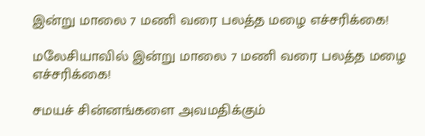இன்று மாலை 7 மணி வரை பலத்த மழை எச்சரிக்கை!

மலேசியாவில் இன்று மாலை 7 மணி வரை பலத்த மழை எச்சரிக்கை!

சமயச் சின்னங்களை அவமதிக்கும்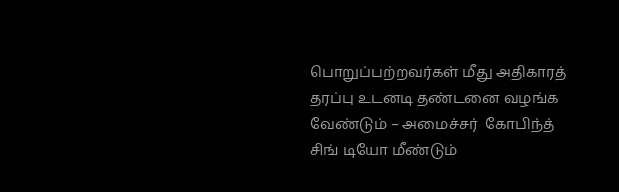பொறுப்பற்றவர்கள் மீது அதிகாரத் தரப்பு உடனடி தண்டனை வழங்க வேண்டும் – அமைச்சர்  கோபிந்த் சிங் டியோ மீண்டும்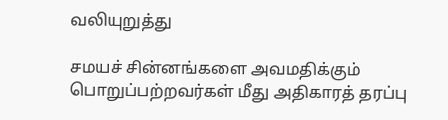வலியுறுத்து

சமயச் சின்னங்களை அவமதிக்கும் பொறுப்பற்றவர்கள் மீது அதிகாரத் தரப்பு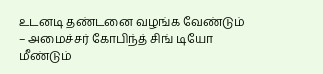உடனடி தண்டனை வழங்க வேண்டும் – அமைச்சர் கோபிந்த் சிங் டியோ மீண்டும்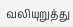வலியுறுத்து